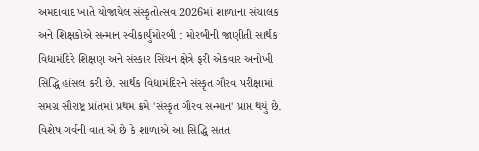અમદાવાદ ખાતે યોજાયેલ સંસ્કૃતોત્સવ 2026માં શાળાના સંચાલક અને શિક્ષકોએ સન્માન સ્વીકાર્યુંમોરબી : મોરબીની જાણીતી સાર્થક વિદ્યામંદિરે શિક્ષણ અને સંસ્કાર સિંચન ક્ષેત્રે ફરી એકવાર અનોખી સિદ્ધિ હાંસલ કરી છે. સાર્થક વિદ્યામંદિરને સંસ્કૃત ગૌરવ પરીક્ષામાં સમગ્ર સૌરાષ્ટ્ર પ્રાંતમાં પ્રથમ ક્રમે 'સંસ્કૃત ગૌરવ સન્માન' પ્રાપ્ત થયું છે. વિશેષ ગર્વની વાત એ છે કે શાળાએ આ સિદ્ધિ સતત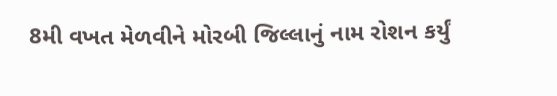8મી વખત મેળવીને મોરબી જિલ્લાનું નામ રોશન કર્યું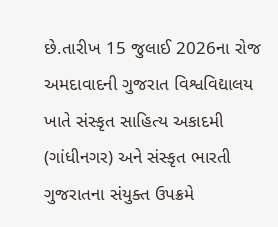છે.તારીખ 15 જુલાઈ 2026ના રોજ અમદાવાદની ગુજરાત વિશ્વવિદ્યાલય ખાતે સંસ્કૃત સાહિત્ય અકાદમી (ગાંધીનગર) અને સંસ્કૃત ભારતી ગુજરાતના સંયુક્ત ઉપક્રમે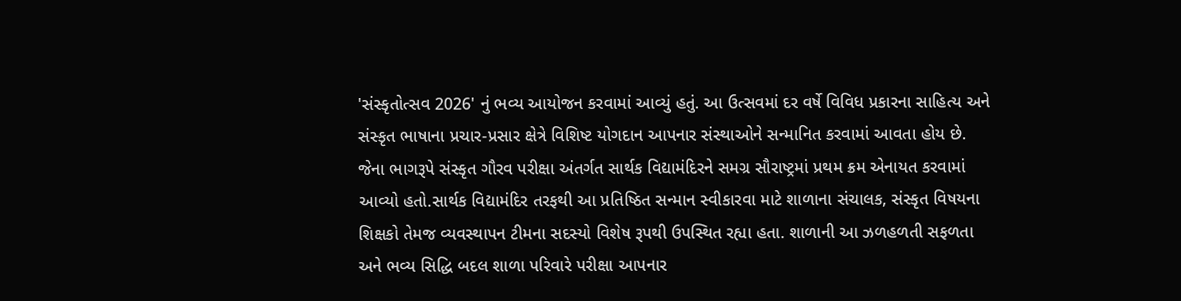'સંસ્કૃતોત્સવ 2026' નું ભવ્ય આયોજન કરવામાં આવ્યું હતું. આ ઉત્સવમાં દર વર્ષે વિવિધ પ્રકારના સાહિત્ય અને સંસ્કૃત ભાષાના પ્રચાર-પ્રસાર ક્ષેત્રે વિશિષ્ટ યોગદાન આપનાર સંસ્થાઓને સન્માનિત કરવામાં આવતા હોય છે. જેના ભાગરૂપે સંસ્કૃત ગૌરવ પરીક્ષા અંતર્ગત સાર્થક વિદ્યામંદિરને સમગ્ર સૌરાષ્ટ્રમાં પ્રથમ ક્રમ એનાયત કરવામાં આવ્યો હતો.સાર્થક વિદ્યામંદિર તરફથી આ પ્રતિષ્ઠિત સન્માન સ્વીકારવા માટે શાળાના સંચાલક, સંસ્કૃત વિષયના શિક્ષકો તેમજ વ્યવસ્થાપન ટીમના સદસ્યો વિશેષ રૂપથી ઉપસ્થિત રહ્યા હતા. શાળાની આ ઝળહળતી સફળતા અને ભવ્ય સિદ્ધિ બદલ શાળા પરિવારે પરીક્ષા આપનાર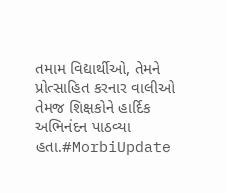તમામ વિદ્યાર્થીઓ, તેમને પ્રોત્સાહિત કરનાર વાલીઓ તેમજ શિક્ષકોને હાર્દિક અભિનંદન પાઠવ્યા હતા.#MorbiUpdate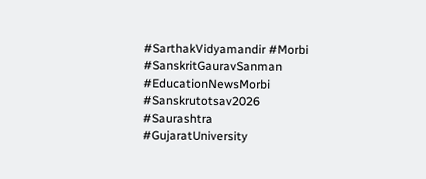#SarthakVidyamandir #Morbi #SanskritGauravSanman #EducationNewsMorbi #Sanskrutotsav2026 #Saurashtra #GujaratUniversity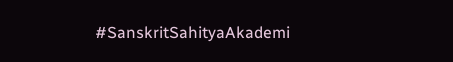#SanskritSahityaAkademi